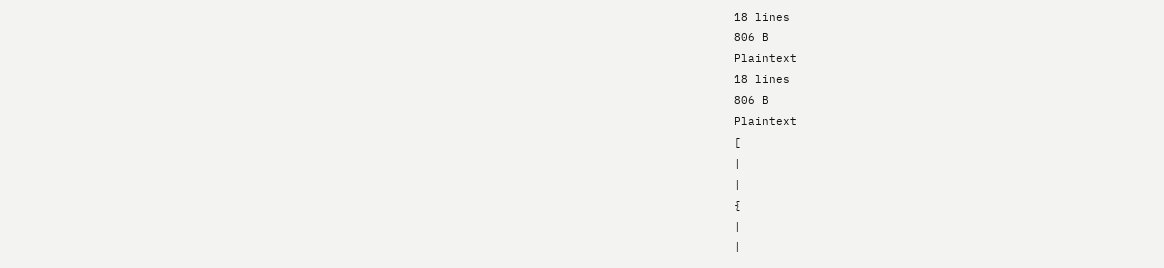18 lines
806 B
Plaintext
18 lines
806 B
Plaintext
[
|
|
{
|
|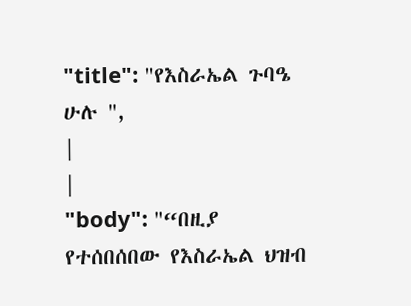"title": "የእስራኤል ጉባዔ ሁሉ ",
|
|
"body": "“በዚያ የተሰበሰበው የእስራኤል ህዝብ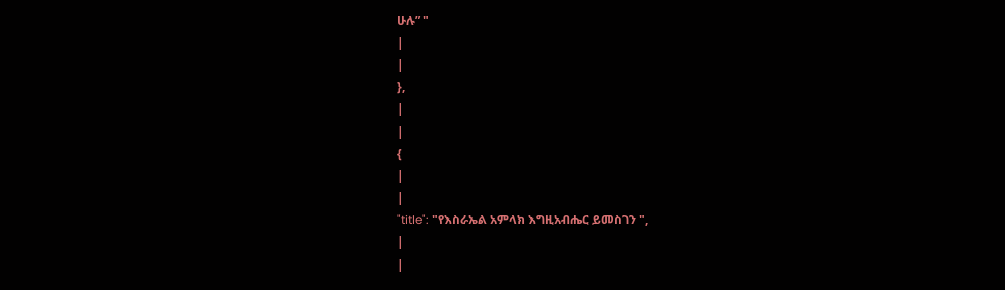ሁሉ” "
|
|
},
|
|
{
|
|
"title": "የእስራኤል አምላክ እግዚአብሔር ይመስገን ",
|
|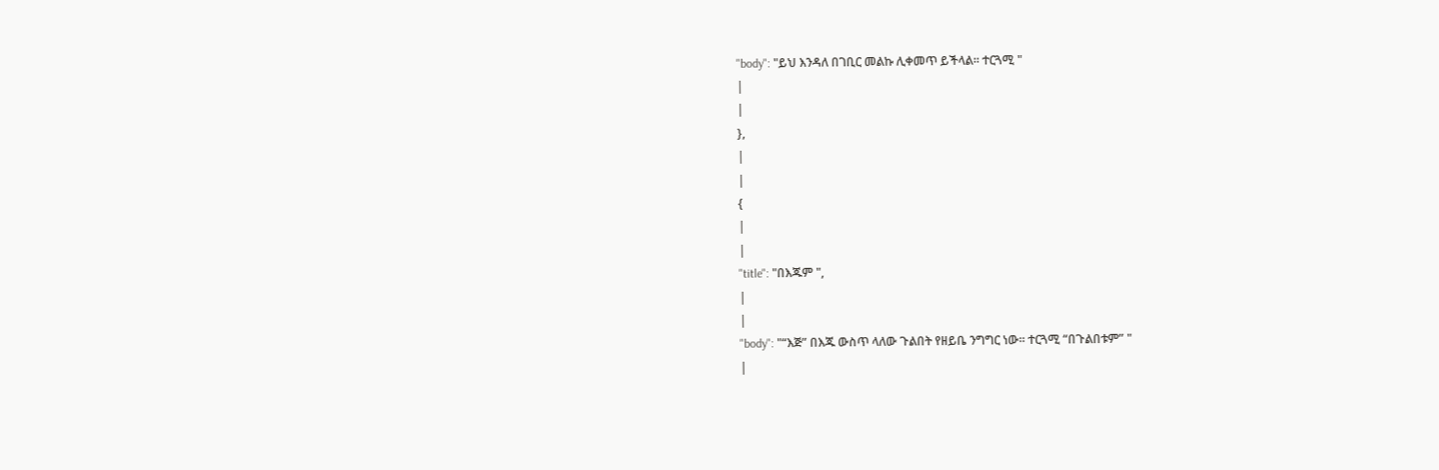"body": "ይህ እንዳለ በገቢር መልኩ ሊቀመጥ ይችላል፡፡ ተርጓሚ "
|
|
},
|
|
{
|
|
"title": "በእጁም ",
|
|
"body": "“እጅ” በእጁ ውስጥ ላለው ጉልበት የዘይቤ ንግግር ነው፡፡ ተርጓሚ “በጉልበቱም” "
|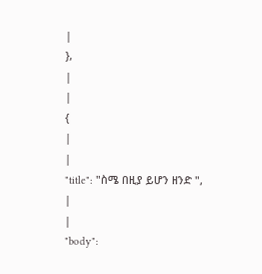|
},
|
|
{
|
|
"title": "ስሜ በዚያ ይሆን ዘንድ ",
|
|
"body":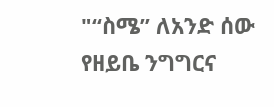"“ስሜ” ለአንድ ሰው የዘይቤ ንግግርና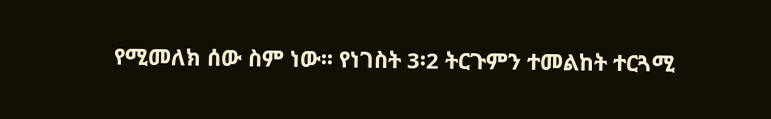የሚመለክ ሰው ስም ነው፡፡ የነገስት 3፡2 ትርጉምን ተመልከት ተርጓሚ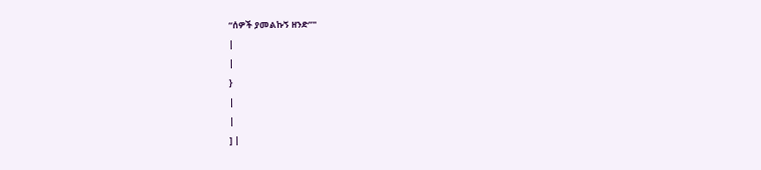“ሰዎች ያመልኩኝ ዘንድ”"
|
|
}
|
|
] |